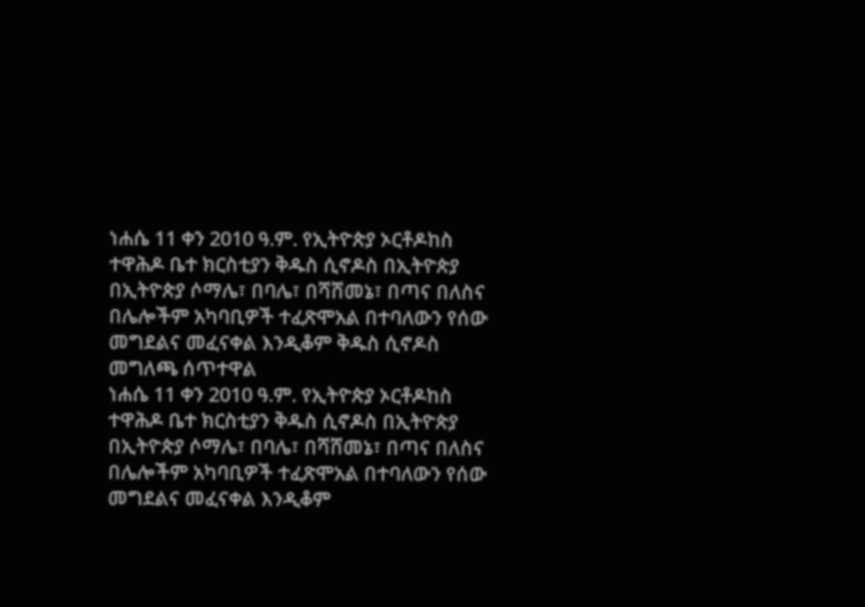ነሐሴ 11 ቀን 2010 ዓ.ም. የኢትዮጵያ ኦርቶዶከስ ተዋሕዶ ቤተ ክርስቲያን ቅዱስ ሲኖዶስ በኢትዮጵያ በኢትዮጵያ ሶማሌ፣ በባሌ፣ በሻሸመኔ፣ በጣና በለስና በሌሎችም አካባቢዎች ተፈጽሞአል በተባለውን የሰው መግደልና መፈናቀል እንዲቆም ቅዱስ ሲኖዶስ መግለጫ ሰጥተዋል
ነሐሴ 11 ቀን 2010 ዓ.ም. የኢትዮጵያ ኦርቶዶከስ ተዋሕዶ ቤተ ክርስቲያን ቅዱስ ሲኖዶስ በኢትዮጵያ በኢትዮጵያ ሶማሌ፣ በባሌ፣ በሻሸመኔ፣ በጣና በለስና በሌሎችም አካባቢዎች ተፈጽሞአል በተባለውን የሰው መግደልና መፈናቀል እንዲቆም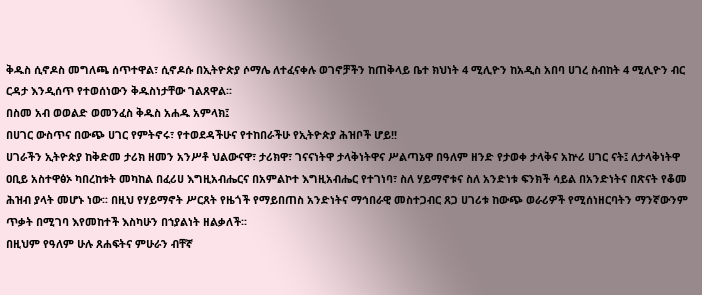ቅዱስ ሲኖዶስ መግለጫ ሰጥተዋል፣ ሲኖዶሱ በኢትዮጵያ ሶማሌ ለተፈናቀሉ ወገኖቻችን ከጠቅላይ ቤተ ክህነት 4 ሚሊዮን ከአዲስ አበባ ሀገረ ስብከት 4 ሚሊዮን ብር ርዳታ እንዲሰጥ የተወሰነውን ቅዱስነታቸው ገልጸዋል፡፡
በስመ አብ ወወልድ ወመንፈስ ቅዱስ አሐዱ አምላክ፤
በሀገር ውስጥና በውጭ ሀገር የምትኖሩ፣ የተወደዳችሁና የተከበራችሁ የኢትዮጵያ ሕዝቦች ሆይ!!
ሀገራችን ኢትዮጵያ ከቅድመ ታሪክ ዘመን አንሥቶ ህልውናዋ፣ ታሪክዋ፣ ገናናነትዋ ታላቅነትዋና ሥልጣኔዋ በዓለም ዘንድ የታወቀ ታላቅና አኵሪ ሀገር ናት፤ ለታላቅነትዋ ዐቢይ አስተዋፅኦ ካበረከቱት መካከል በፈሪሀ እግዚአብሔርና በአምልኮተ እግዚአብሔር የተገነባ፣ ስለ ሃይማኖቱና ስለ አንድነቱ ፍንክች ሳይል በአንድነትና በጽናት የቆመ ሕዝብ ያላት መሆኑ ነው፡፡ በዚህ የሃይማኖት ሥርጸት የዜጎች የማይበጠስ አንድነትና ማኅበራዊ መስተጋብር ጸጋ ሀገሪቱ ከውጭ ወራሪዎች የሚሰነዘርባትን ማንኛውንም ጥቃት በሚገባ እየመከተች እስካሁን በኀያልነት ዘልቃለች፡፡
በዚህም የዓለም ሁሉ ጸሐፍትና ምሁራን ብቸኛ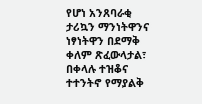የሆነ አንጸባራቂ ታሪኳን ማንነትዋንና ነፃነትዋን በደማቅ ቀለም ጽፈውላታል፣ በቀላሉ ተዝቆና ተተንትኖ የማያልቅ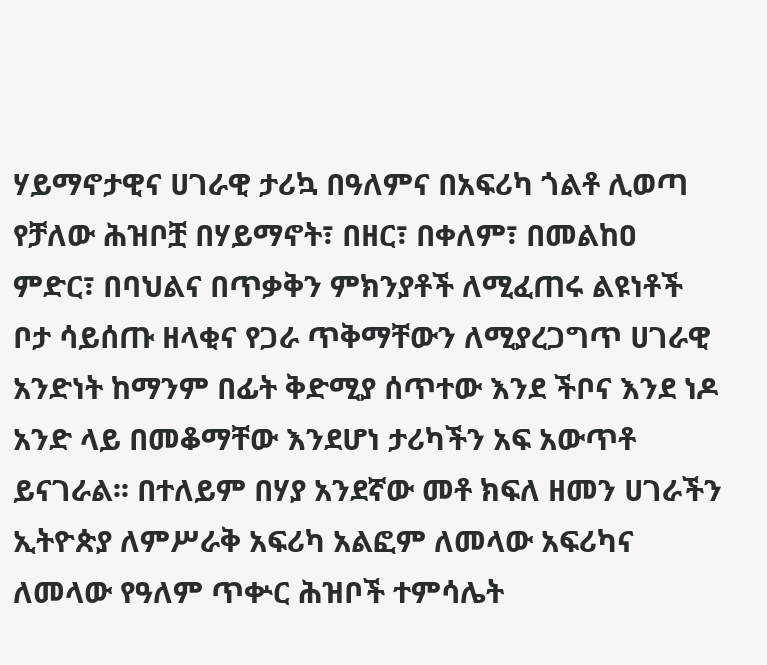ሃይማኖታዊና ሀገራዊ ታሪኳ በዓለምና በአፍሪካ ጎልቶ ሊወጣ የቻለው ሕዝቦቿ በሃይማኖት፣ በዘር፣ በቀለም፣ በመልከዐ ምድር፣ በባህልና በጥቃቅን ምክንያቶች ለሚፈጠሩ ልዩነቶች ቦታ ሳይሰጡ ዘላቂና የጋራ ጥቅማቸውን ለሚያረጋግጥ ሀገራዊ አንድነት ከማንም በፊት ቅድሚያ ሰጥተው እንደ ችቦና እንደ ነዶ አንድ ላይ በመቆማቸው እንደሆነ ታሪካችን አፍ አውጥቶ ይናገራል፡፡ በተለይም በሃያ አንደኛው መቶ ክፍለ ዘመን ሀገራችን ኢትዮጵያ ለምሥራቅ አፍሪካ አልፎም ለመላው አፍሪካና ለመላው የዓለም ጥቍር ሕዝቦች ተምሳሌት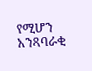የሚሆን አንጻባራቂ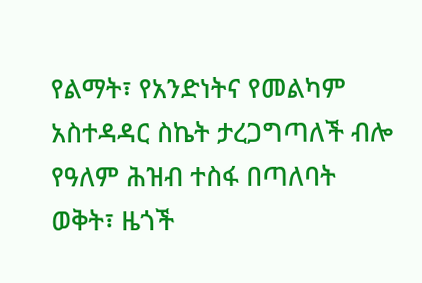የልማት፣ የአንድነትና የመልካም አስተዳዳር ስኬት ታረጋግጣለች ብሎ የዓለም ሕዝብ ተስፋ በጣለባት ወቅት፣ ዜጎች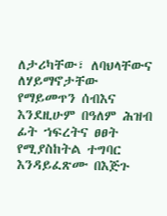ለታሪካቸው፣ ለባህላቸውና ለሃይማኖታቸው የማይመጥን ሰብእና እንደዚሁም በዓለም ሕዝብ ፊት ኀፍረትና ፀፀት የሚያስከትል ተግባር እንዳይፈጽሙ በእጅጉ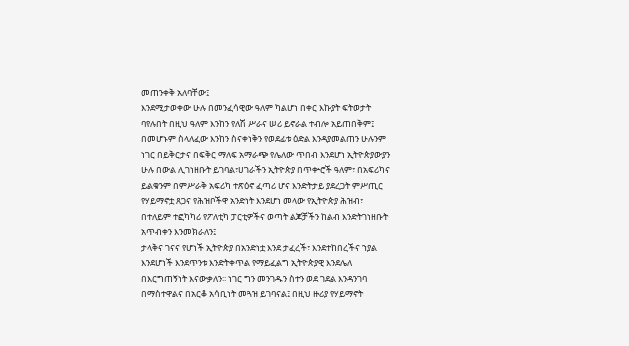መጠንቀቅ አለባቸው፤
እንደሚታወቀው ሁሉ በመንፈሳዊው ዓለም ካልሆነ በቀር እኩያት ፍትወታት ባየሉበት በዚህ ዓለም እንከን የለሽ ሥራና ሠሪ ይኖራል ተብሎ አይጠበቅም፤ በመሆኑም ስላለፈው እንከን ስናቀነቅን የወደፊቱ ዕድል እንዳያመልጠን ሁሉንም ነገር በይቅርታና በፍቅር ማለፍ አማራጭ የሌለው ጥበብ እንደሆነ ኢትዮጵያውያን ሁሉ በውል ሊገነዘቡት ይገባል፣ሀገራችን ኢትዮጵያ በጥቍሮች ዓለም፣ በአፍሪካና ይልቁንም በምሥራቅ አፍሪካ ተጽዕኖ ፈጣሪ ሆና እንድትታይ ያደረጋት ምሥጢር የሃይማኖቷ ጸጋና የሕዝቦችዋ አንድነት እንደሆነ መላው የኢትዮጵያ ሕዝብ፣ በተለይም ተፎካካሪ የፖለቲካ ፓርቲዎችና ወጣት ልጆቻችን ከልብ እንድትገነዘቡት አጥብቀን እንመክራለን፤
ታላቅና ገናና የሆነች ኢትዮጵያ በአንድነቷ እንደ ታፈረች፣ እንደተከበረችና ኀያል እንደሆነች እንደጥንቱ እንድትቀጥል የማይፈልግ ኢትዮጵያዊ እንደሌለ በእርግጠኝነት እናውቃለን፡፡ ነገር ግን መንገዱን ስተን ወደ ገደል እንዳንገባ በማስተዋልና በአርቆ አሳቢነት መጓዝ ይገባናል፤ በዚህ ዙሪያ የሃይማኖት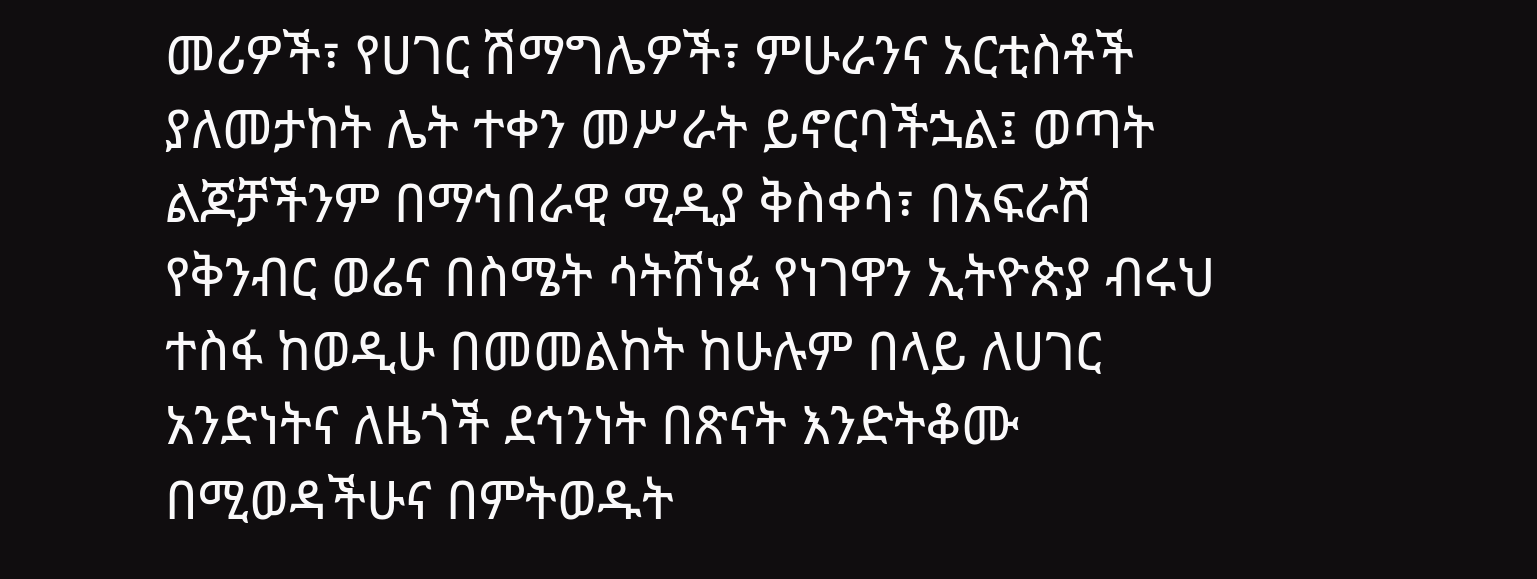መሪዎች፣ የሀገር ሽማግሌዎች፣ ምሁራንና አርቲስቶች ያለመታከት ሌት ተቀን መሥራት ይኖርባችኋል፤ ወጣት ልጆቻችንም በማኅበራዊ ሚዲያ ቅስቀሳ፣ በአፍራሽ የቅንብር ወሬና በስሜት ሳትሸነፉ የነገዋን ኢትዮጵያ ብሩህ ተስፋ ከወዲሁ በመመልከት ከሁሉም በላይ ለሀገር አንድነትና ለዜጎች ደኅንነት በጽናት እንድትቆሙ በሚወዳችሁና በምትወዱት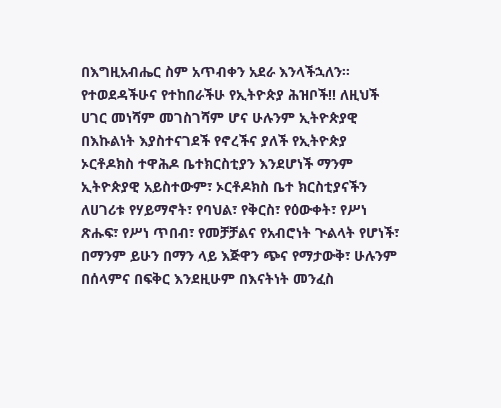በእግዚአብሔር ስም አጥብቀን አደራ እንላችኋለን፡፡
የተወደዳችሁና የተከበራችሁ የኢትዮጵያ ሕዝቦች!! ለዚህች ሀገር መነሻም መገስገሻም ሆና ሁሉንም ኢትዮጵያዊ በእኩልነት እያስተናገደች የኖረችና ያለች የኢትዮጵያ ኦርቶዶክስ ተዋሕዶ ቤተክርስቲያን እንደሆነች ማንም ኢትዮጵያዊ አይስተውም፣ ኦርቶዶክስ ቤተ ክርስቲያናችን ለሀገሪቱ የሃይማኖት፣ የባህል፣ የቅርስ፣ የዕውቀት፣ የሥነ ጽሑፍ፣ የሥነ ጥበብ፣ የመቻቻልና የአብሮነት ጒልላት የሆነች፣ በማንም ይሁን በማን ላይ እጅዋን ጭና የማታውቅ፣ ሁሉንም በሰላምና በፍቅር እንደዚሁም በእናትነት መንፈስ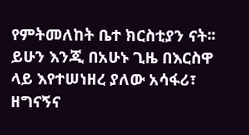የምትመለከት ቤተ ክርስቲያን ናት፡፡ ይሁን እንጂ በአሁኑ ጊዜ በእርስዋ ላይ እየተሠነዘረ ያለው አሳፋሪ፣ ዘግናኝና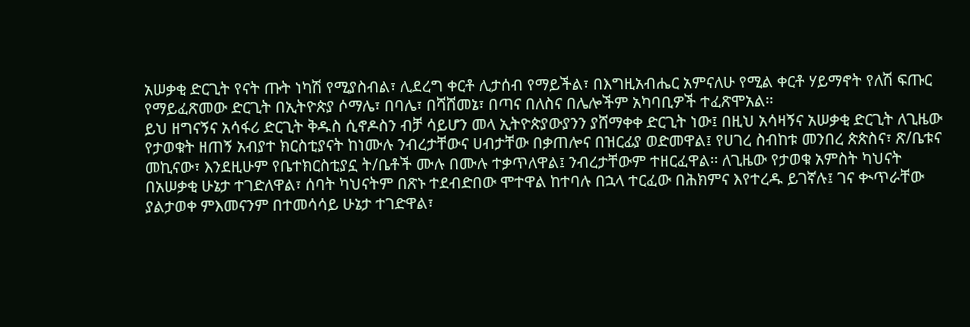አሠቃቂ ድርጊት የናት ጡት ነካሽ የሚያስብል፣ ሊደረግ ቀርቶ ሊታሰብ የማይችል፣ በእግዚአብሔር አምናለሁ የሚል ቀርቶ ሃይማኖት የለሽ ፍጡር የማይፈጽመው ድርጊት በኢትዮጵያ ሶማሌ፣ በባሌ፣ በሻሸመኔ፣ በጣና በለስና በሌሎችም አካባቢዎች ተፈጽሞአል፡፡
ይህ ዘግናኝና አሳፋሪ ድርጊት ቅዱስ ሲኖዶስን ብቻ ሳይሆን መላ ኢትዮጵያውያንን ያሸማቀቀ ድርጊት ነው፤ በዚህ አሳዛኝና አሠቃቂ ድርጊት ለጊዜው የታወቁት ዘጠኝ አብያተ ክርስቲያናት ከነሙሉ ንብረታቸውና ሀብታቸው በቃጠሎና በዝርፊያ ወድመዋል፤ የሀገረ ስብከቱ መንበረ ጵጵስና፣ ጽ/ቤቱና መኪናው፣ እንደዚሁም የቤተክርስቲያኗ ት/ቤቶች ሙሉ በሙሉ ተቃጥለዋል፤ ንብረታቸውም ተዘርፈዋል፡፡ ለጊዜው የታወቁ አምስት ካህናት በአሠቃቂ ሁኔታ ተገድለዋል፣ ሰባት ካህናትም በጽኑ ተደብድበው ሞተዋል ከተባሉ በኋላ ተርፈው በሕክምና እየተረዱ ይገኛሉ፤ ገና ቊጥራቸው ያልታወቀ ምእመናንም በተመሳሳይ ሁኔታ ተገድዋል፣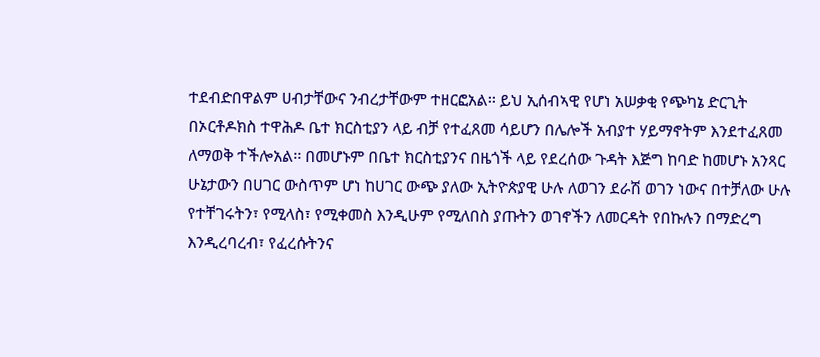ተደብድበዋልም ሀብታቸውና ንብረታቸውም ተዘርፎአል፡፡ ይህ ኢሰብኣዊ የሆነ አሠቃቂ የጭካኔ ድርጊት በኦርቶዶክስ ተዋሕዶ ቤተ ክርስቲያን ላይ ብቻ የተፈጸመ ሳይሆን በሌሎች አብያተ ሃይማኖትም እንደተፈጸመ ለማወቅ ተችሎአል፡፡ በመሆኑም በቤተ ክርስቲያንና በዜጎች ላይ የደረሰው ጉዳት እጅግ ከባድ ከመሆኑ አንጻር ሁኔታውን በሀገር ውስጥም ሆነ ከሀገር ውጭ ያለው ኢትዮጵያዊ ሁሉ ለወገን ደራሽ ወገን ነውና በተቻለው ሁሉ የተቸገሩትን፣ የሚላስ፣ የሚቀመስ እንዲሁም የሚለበስ ያጡትን ወገኖችን ለመርዳት የበኩሉን በማድረግ እንዲረባረብ፣ የፈረሱትንና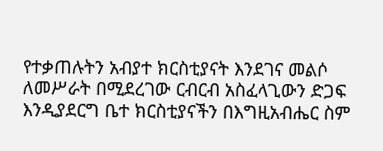የተቃጠሉትን አብያተ ክርስቲያናት እንደገና መልሶ ለመሥራት በሚደረገው ርብርብ አስፈላጊውን ድጋፍ እንዲያደርግ ቤተ ክርስቲያናችን በእግዚአብሔር ስም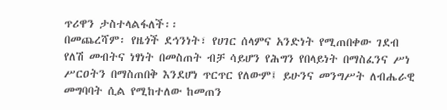ጥሪዋን ታስተላልፋለች፡፡
በመጨረሻም፡ የዜጎች ደኅንነት፣ የሀገር ሰላምና አንድነት የሚጠበቀው ገደብ የለሽ መብትና ነፃነት በመስጠት ብቻ ሳይሆን የሕግን የበላይነት በማስፈንና ሥነ ሥርዐትን በማስጠበቅ እንደሆነ ጥርጥር የለውም፤ ይሁንና መንግሥት ለብሔራዊ መግባባት ሲል የሚከተለው ከመጠን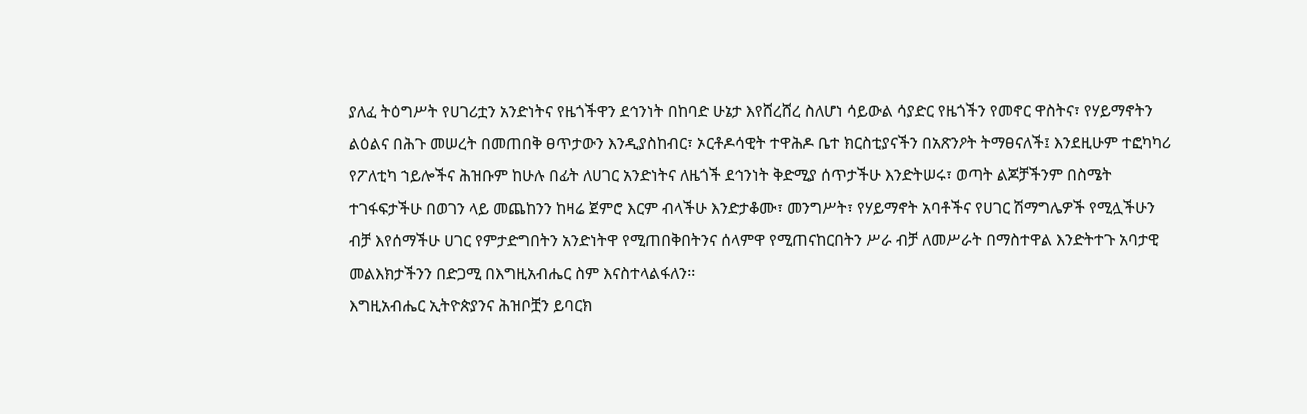ያለፈ ትዕግሥት የሀገሪቷን አንድነትና የዜጎችዋን ደኅንነት በከባድ ሁኔታ እየሸረሸረ ስለሆነ ሳይውል ሳያድር የዜጎችን የመኖር ዋስትና፣ የሃይማኖትን ልዕልና በሕጉ መሠረት በመጠበቅ ፀጥታውን እንዲያስከብር፣ ኦርቶዶሳዊት ተዋሕዶ ቤተ ክርስቲያናችን በአጽንዖት ትማፀናለች፤ እንደዚሁም ተፎካካሪ የፖለቲካ ኀይሎችና ሕዝቡም ከሁሉ በፊት ለሀገር አንድነትና ለዜጎች ደኅንነት ቅድሚያ ሰጥታችሁ እንድትሠሩ፣ ወጣት ልጆቻችንም በስሜት ተገፋፍታችሁ በወገን ላይ መጨከንን ከዛሬ ጀምሮ እርም ብላችሁ እንድታቆሙ፣ መንግሥት፣ የሃይማኖት አባቶችና የሀገር ሽማግሌዎች የሚሏችሁን ብቻ እየሰማችሁ ሀገር የምታድግበትን አንድነትዋ የሚጠበቅበትንና ሰላምዋ የሚጠናከርበትን ሥራ ብቻ ለመሥራት በማስተዋል እንድትተጉ አባታዊ መልእክታችንን በድጋሚ በእግዚአብሔር ስም እናስተላልፋለን፡፡
እግዚአብሔር ኢትዮጵያንና ሕዝቦቿን ይባርክ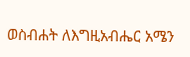ወስብሐት ለእግዚአብሔር አሜን